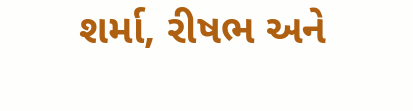શર્મા, રીષભ અને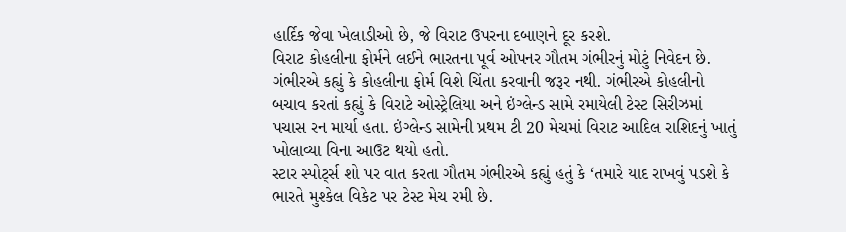હાર્દિક જેવા ખેલાડીઓ છે, જે વિરાટ ઉપરના દબાણને દૂર કરશે.
વિરાટ કોહલીના ફોર્મને લઈને ભારતના પૂર્વ ઓપનર ગૌતમ ગંભીરનું મોટું નિવેદન છે. ગંભીરએ કહ્યું કે કોહલીના ફોર્મ વિશે ચિંતા કરવાની જરૂર નથી. ગંભીરએ કોહલીનો બચાવ કરતાં કહ્યું કે વિરાટે ઓસ્ટ્રેલિયા અને ઇંગ્લેન્ડ સામે રમાયેલી ટેસ્ટ સિરીઝમાં પચાસ રન માર્યા હતા. ઇંગ્લેન્ડ સામેની પ્રથમ ટી 20 મેચમાં વિરાટ આદિલ રાશિદનું ખાતું ખોલાવ્યા વિના આઉટ થયો હતો.
સ્ટાર સ્પોર્ટ્સ શો પર વાત કરતા ગૌતમ ગંભીરએ કહ્યું હતું કે ‘તમારે યાદ રાખવું પડશે કે ભારતે મુશ્કેલ વિકેટ પર ટેસ્ટ મેચ રમી છે.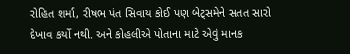રોહિત શર્મા, રીષભ પંત સિવાય કોઈ પણ બેટ્સમેને સતત સારો દેખાવ કર્યો નથી. અને કોહલીએ પોતાના માટે એવું માનક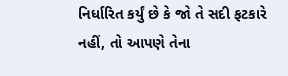નિર્ધારિત કર્યું છે કે જો તે સદી ફટકારે નહીં, તો આપણે તેના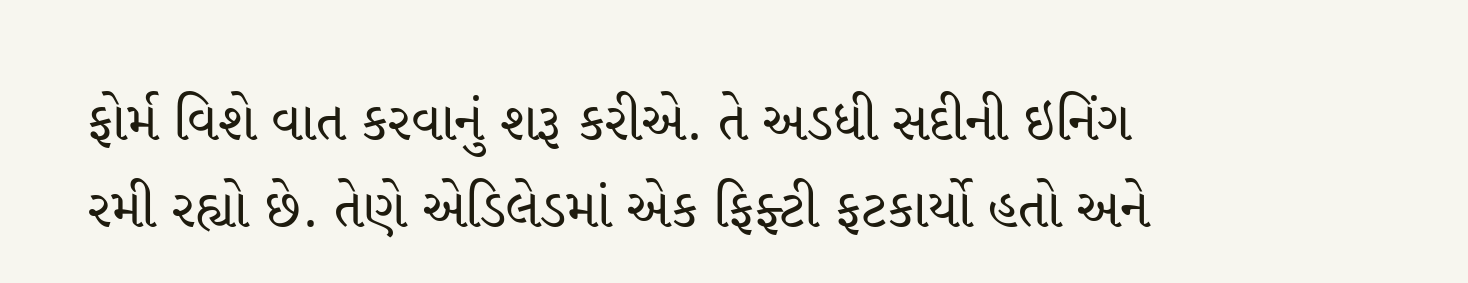ફોર્મ વિશે વાત કરવાનું શરૂ કરીએ. તે અડધી સદીની ઇનિંગ રમી રહ્યો છે. તેણે એડિલેડમાં એક ફિફ્ટી ફટકાર્યો હતો અને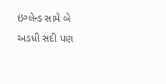ઇંગ્લેન્ડ સામે બે અડધી સદી પણ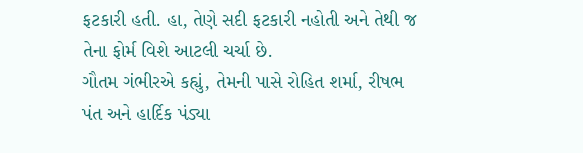ફટકારી હતી. હા, તેણે સદી ફટકારી નહોતી અને તેથી જ તેના ફોર્મ વિશે આટલી ચર્ચા છે.
ગૌતમ ગંભીરએ કહ્યું, તેમની પાસે રોહિત શર્મા, રીષભ પંત અને હાર્દિક પંડ્યા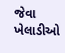જેવા ખેલાડીઓ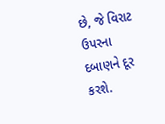છે, જે વિરાટ ઉપરના દબાણને દૂર કરશે.